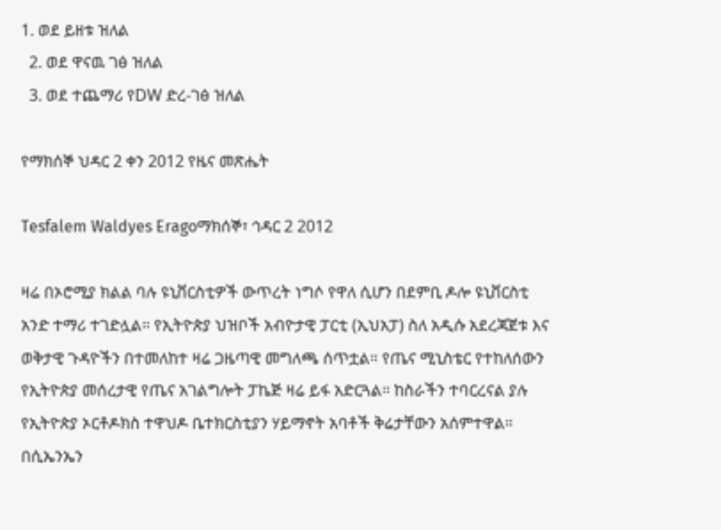1. ወደ ይዘቱ ዝለል
  2. ወደ ዋናዉ ገፅ ዝለል
  3. ወደ ተጨማሪ የDW ድረ-ገፅ ዝለል

የማክሰኞ ህዳር 2 ቀን 2012 የዜና መጽሔት

Tesfalem Waldyes Eragoማክሰኞ፣ ኅዳር 2 2012

ዛሬ በኦሮሚያ ክልል ባሉ ዩኒቨርስቲዎች ውጥረት ነግሶ የዋለ ሲሆን በደምቢ ዶሎ ዩኒቨርስቲ አንድ ተማሪ ተገድሏል። የኢትዮጵያ ህዝቦች አብዮታዊ ፓርቲ (ኢህአፓ) ስለ አዲሱ አደረጃጀቱ እና ወቅታዊ ጉዳዮችን በተመለከተ ዛሬ ጋዜጣዊ መግለጫ ሰጥቷል። የጤና ሚኒስቴር የተከለሰውን የኢትዮጵያ መሰረታዊ የጤና አገልግሎት ፓኬጅ ዛሬ ይፋ አድርጓል። ከስራችን ተባርረናል ያሉ የኢትዮጵያ ኦርቶዶክስ ተዋህዶ ቤተክርስቲያን ሃይማኖት አባቶች ቅሬታቸውን አሰምተዋል። በሲኤንኤን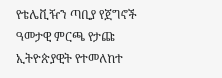የቴሌቪዥን ጣቢያ የጀግኖች ዓመታዊ ምርጫ የታጩ ኢትዮጵያዊት የተመለከተ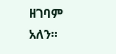ዘገባም አለን።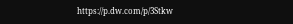https://p.dw.com/p/3Stkw